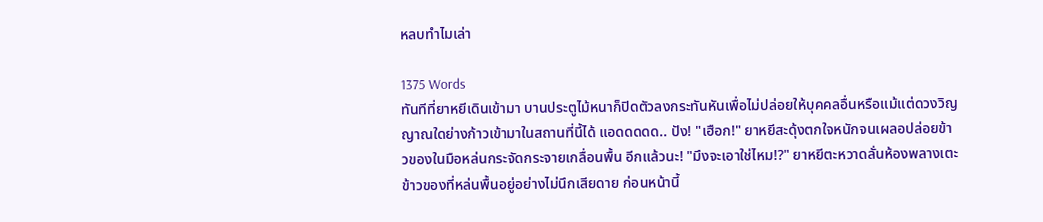หลบทำไมเล่า

1375 Words
ทันทีที่ยาหยีเดินเข้ามา บานประตูไม้หนาก็ปิดตัวลงกระทันหันเพื่อไม่ปล่อยให้บุคคลอื่นหรือแม้แต่ดวงวิญญาณใดย่างก้าวเข้ามาในสถานที่นี้ได้ แอดดดดด.. ปัง! "เฮือก!" ยาหยีสะดุ้งตกใจหนักจนเผลอปล่อยข้าวของในมือหล่นกระจัดกระจายเกลื่อนพื้น อีกแล้วนะ! "มึงจะเอาใช่ไหม!?" ยาหยีตะหวาดลั่นห้องพลางเตะข้าวของที่หล่นพื้นอยู่อย่างไม่นึกเสียดาย ก่อนหน้านี้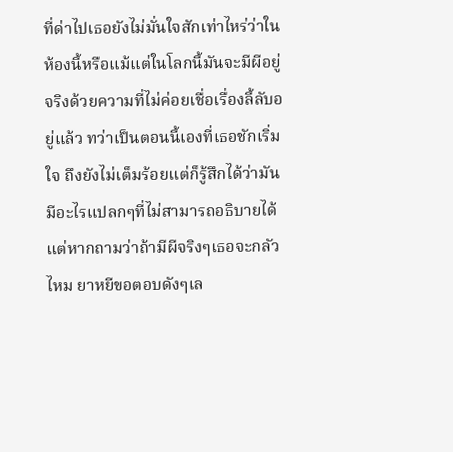ที่ด่าไปเธอยังไม่มั่นใจสักเท่าไหร่ว่าในห้องนี้หรือแม้แต่ในโลกนี้มันจะมีผีอยู่จริงด้วยความที่ไม่ค่อยเชื่อเรื่องลี้ลับอยู่แล้ว ทว่าเป็นตอนนี้เองที่เธอชักเริ่มใจ ถึงยังไม่เต็มร้อยแต่ก็รู้สึกได้ว่ามันมีอะไรแปลกๆที่ไม่สามารถอธิบายได้ แต่หากถามว่าถ้ามีผีจริงๆเธอจะกลัวไหม ยาหยีขอตอบดังๆเล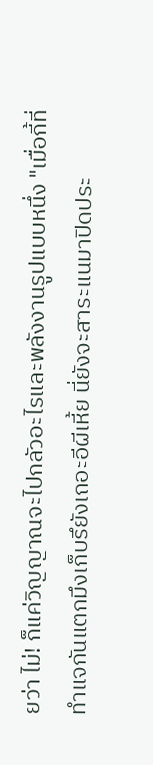ยว่า ไม่! ก็แค่วิญญาณจะไปกลัวอะไรและพลังงานรูปแบบหนึ่ง "เมื่อกี้ที่ทำแจกันแตกมึงเก็บรึยังเถอะอีผีเหี้ย นี่ยังจะสาระแนมาปิดประ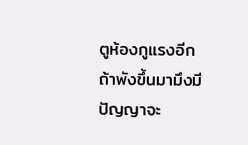ตูห้องกูแรงอีก ถ้าพังขึ้นมามึงมีปัญญาจะ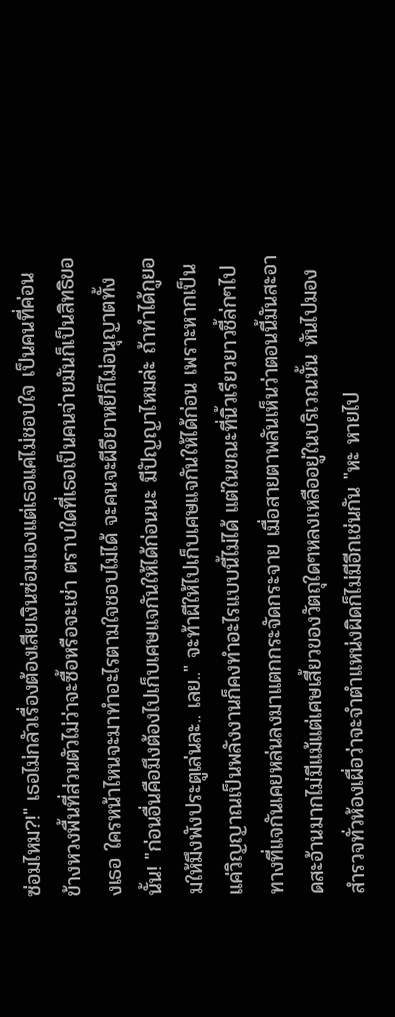ซ่อมไหม?!" เธอไม่กลัวเรื่องต้องเสียเงินซ่อมเองแต่เธอแค่ไม่ชอบใจ เป็นคนที่ค่อนข้างหวงพื้นที่ส่วนตัวไม่ว่าจะซื้อหรือจะเช่า ตราบใดที่เธอเป็นคนจ่ายมันก็เป็นสิทธิของเธอ ใครหน้าไหนจะมาทำอะไรตามใจชอบไม่ได้ จะคนจะผีอียาหยีก็ไม่อนุญาตทั้งนั้น! "ก่อนอื่นคือมึงต้องไปเก็บเศษแจกันให้ได้ก่อนนะ มีปัญญาไหมล่ะ ถ้าทำได้กูยอมให้มึงพังประตูเล่นละ.. เลย.." จะท้าผีให้ไปเก็บเศษแจกันให้ได้ก่อน เพราะหากเป็นแค่วิญญาณเป็นพลังงานก็คงทำอะไรแบบนี้ไม่ได้ แต่ในขณะที่นิ้วเรียวยาวชี้ล่กๆไปทางที่แจกันเคยหล่นลงมาแตกกระจัดกระจาย เมื่อสายตาพลันเห็นว่าตอนนี้มันสะอาดสะอ้านมากไม่มีแม้แต่เศษเสี้ยวของวัตถุใดๆหลงเหลืออยู่ในบริเวณนั้น หันไปมองสำรวจทั่วห้องเผื่อว่าจะจำตำแหน่งผิดก็ไม่มีอีกเช่นกัน "หะ หายไป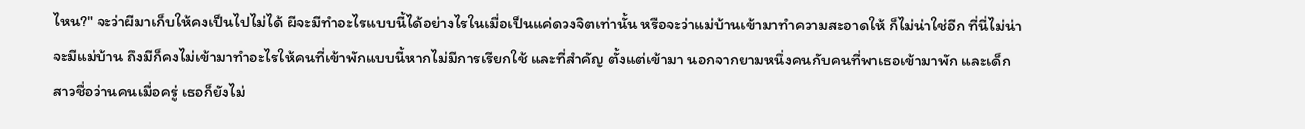ไหน?" จะว่าผีมาเก็บให้คงเป็นไปไม่ได้ ผีจะมีทำอะไรแบบนี้ได้อย่างไรในเมื่อเป็นแค่ดวงจิตเท่านั้น หรือจะว่าแม่บ้านเข้ามาทำความสะอาดให้ ก็ไม่น่าใช่อีก ที่นี่ไม่น่าจะมีแม่บ้าน ถึงมีก็คงไม่เข้ามาทำอะไรให้คนที่เข้าพักแบบนี้หากไม่มีการเรียกใช้ และที่สำคัญ ตั้งแต่เข้ามา นอกจากยามหนึ่งคนกับคนที่พาเธอเข้ามาพัก และเด็กสาวชื่อว่านคนเมื่อครู่ เธอก็ยังไม่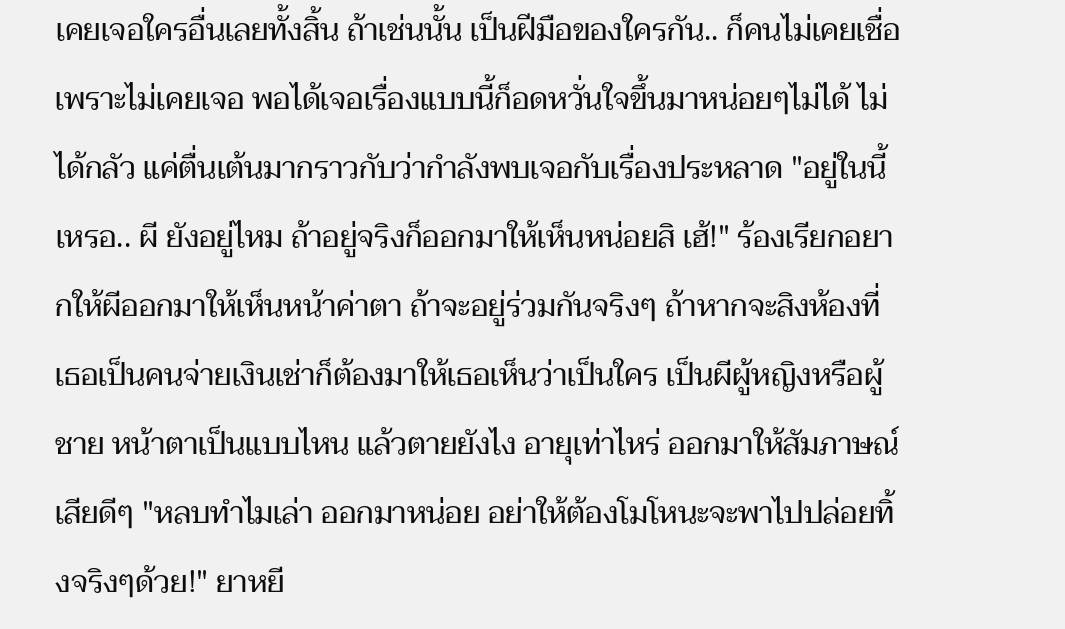เคยเจอใครอื่นเลยทั้งสิ้น ถ้าเช่นนั้น เป็นฝีมือของใครกัน.. ก็คนไม่เคยเชื่อเพราะไม่เคยเจอ พอได้เจอเรื่องแบบนี้ก็อดหวั่นใจขึ้นมาหน่อยๆไม่ได้ ไม่ได้กลัว แค่ตื่นเต้นมากราวกับว่ากำลังพบเจอกับเรื่องประหลาด "อยู่ในนี้เหรอ.. ผี ยังอยู่ไหม ถ้าอยู่จริงก็ออกมาให้เห็นหน่อยสิ เฮ้!" ร้องเรียกอยากให้ผีออกมาให้เห็นหน้าค่าตา ถ้าจะอยู่ร่วมกันจริงๆ ถ้าหากจะสิงห้องที่เธอเป็นคนจ่ายเงินเช่าก็ต้องมาให้เธอเห็นว่าเป็นใคร เป็นผีผู้หญิงหรือผู้ชาย หน้าตาเป็นแบบไหน แล้วตายยังไง อายุเท่าไหร่ ออกมาให้สัมภาษณ์เสียดีๆ "หลบทำไมเล่า ออกมาหน่อย อย่าให้ต้องโมโหนะจะพาไปปล่อยทิ้งจริงๆด้วย!" ยาหยี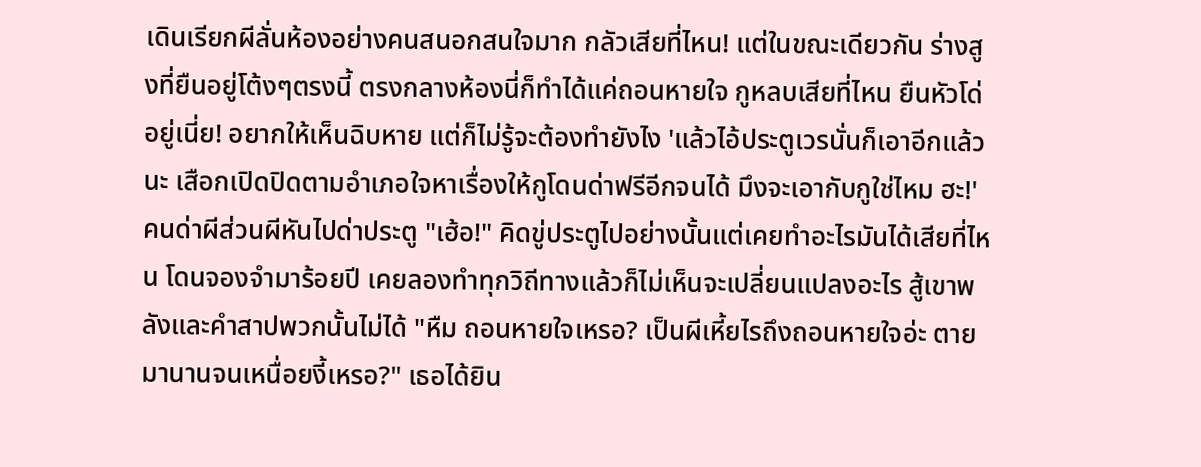เดินเรียกผีลั่นห้องอย่างคนสนอกสนใจมาก กลัวเสียที่ไหน! แต่ในขณะเดียวกัน ร่างสูงที่ยืนอยู่โต้งๆตรงนี้ ตรงกลางห้องนี่ก็ทำได้แค่ถอนหายใจ กูหลบเสียที่ไหน ยืนหัวโด่อยู่เนี่ย! อยากให้เห็นฉิบหาย แต่ก็ไม่รู้จะต้องทำยังไง 'แล้วไอ้ประตูเวรนั่นก็เอาอีกแล้วนะ เสือกเปิดปิดตามอำเภอใจหาเรื่องให้กูโดนด่าฟรีอีกจนได้ มึงจะเอากับกูใช่ไหม ฮะ!' คนด่าผีส่วนผีหันไปด่าประตู "เฮ้อ!" คิดขู่ประตูไปอย่างนั้นแต่เคยทำอะไรมันได้เสียที่ไหน โดนจองจำมาร้อยปี เคยลองทำทุกวิถีทางแล้วก็ไม่เห็นจะเปลี่ยนแปลงอะไร สู้เขาพลังและคำสาปพวกนั้นไม่ได้ "หืม ถอนหายใจเหรอ? เป็นผีเหี้ยไรถึงถอนหายใจอ่ะ ตายมานานจนเหนื่อยงี้เหรอ?" เธอได้ยิน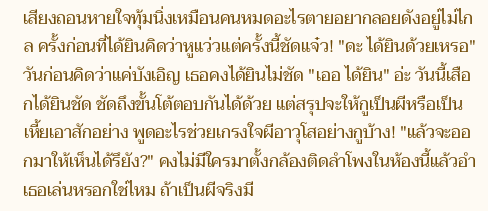เสียงถอนหายใจทุ้มนิ่งเหมือนคนหมดอะไรตายอยากลอยดังอยู่ไม่ไกล ครั้งก่อนที่ได้ยินคิดว่าหูแว่วแต่ครั้งนี้ชัดแจ๋ว! "ดะ ได้ยินด้วยเหรอ" วันก่อนคิดว่าแค่บังเอิญ เธอคงได้ยินไม่ชัด "เออ ได้ยิน" อ่ะ วันนี้เสือกได้ยินชัด ชัดถึงขั้นโต้ตอบกันได้ด้วย แต่สรุปจะให้กูเป็นผีหรือเป็นเหี้ยเอาสักอย่าง พูดอะไรช่วยเกรงใจผีอาวุโสอย่างกูบ้าง! "แล้วจะออกมาให้เห็นได้รึยัง?" คงไม่มีใครมาตั้งกล้องติดลำโพงในห้องนี้แล้วอำเธอเล่นหรอกใช่ไหม ถ้าเป็นผีจริงมี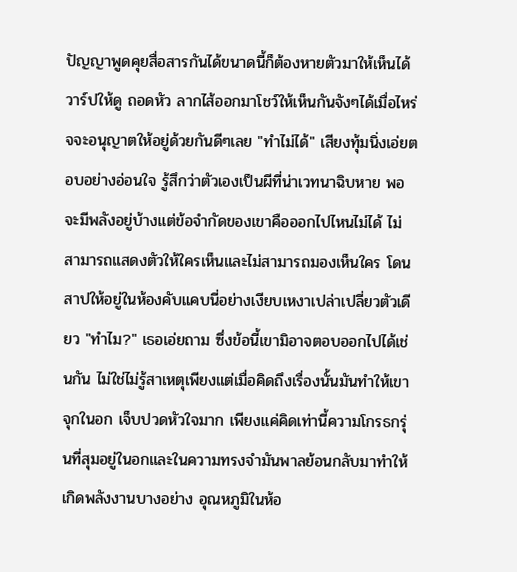ปัญญาพูดคุยสื่อสารกันได้ขนาดนี้ก็ต้องหายตัวมาให้เห็นได้ วาร์ปให้ดู ถอดหัว ลากไส้ออกมาโชว์ให้เห็นกันจังๆได้เมื่อไหร่จจะอนุญาตให้อยู่ด้วยกันดีๆเลย "ทำไม่ได้" เสียงทุ้มนิ่งเอ่ยตอบอย่างอ่อนใจ รู้สึกว่าตัวเองเป็นผีที่น่าเวทนาฉิบหาย พอจะมีพลังอยู่บ้างแต่ข้อจำกัดของเขาคือออกไปไหนไม่ได้ ไม่สามารถแสดงตัวให้ใครเห็นและไม่สามารถมองเห็นใคร โดนสาปให้อยู่ในห้องคับแคบนี่อย่างเงียบเหงาเปล่าเปลี่ยวตัวเดียว "ทำไม?" เธอเอ่ยถาม ซึ่งข้อนี้เขามิอาจตอบออกไปได้เช่นกัน ไม่ใช่ไม่รู้สาเหตุเพียงแต่เมื่อคิดถึงเรื่องนั้นมันทำให้เขาจุกในอก เจ็บปวดหัวใจมาก เพียงแค่คิดเท่านี้ความโกรธกรุ่นที่สุมอยู่ในอกและในความทรงจำมันพาลย้อนกลับมาทำให้เกิดพลังงานบางอย่าง อุณหภูมิในห้อ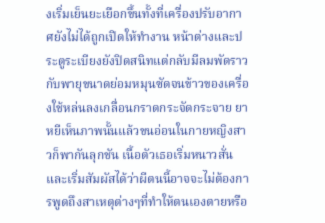งเริ่มเย็นยะเยือกขึ้นทั้งที่เครื่องปรับอากาศยังไม่ได้ถูกเปิดให้ทำงาน หน้าต่างและประตูระเบียงยังปิดสนิทแต่กลับมีลมพัดราวกับพายุขนาดย่อมหมุนซัดจนข้าวของเครื่องใช้หล่นลงเกลื่อนกราดกระจัดกระจาย ยาหยีเห็นภาพนั้นแล้วขนอ่อนในกายหญิงสาวก็พากันลุกชัน เนื้อตัวเธอเริ่มหนาวสั่นและเริ่มสัมผัสได้ว่าผีตนนี้อาจจะไม่ต้องการพูดถึงสาเหตุต่างๆที่ทำให้ตนเองตายหรือ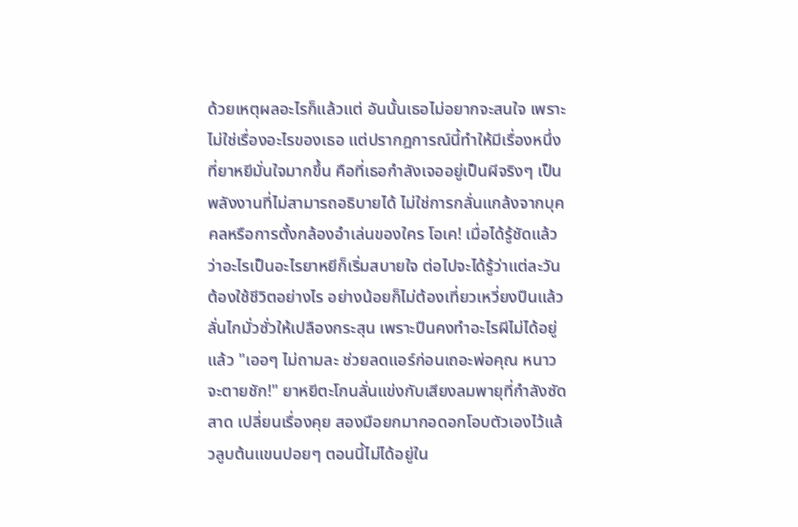ด้วยเหตุผลอะไรก็แล้วแต่ อันนั้นเธอไม่อยากจะสนใจ เพราะไม่ใช่เรื่องอะไรของเธอ แต่ปรากฎการณ์นี้ทำให้มีเรื่องหนึ่งที่ยาหยีมั่นใจมากขึ้น คือที่เธอกำลังเจออยู่เป็นผีจริงๆ เป็นพลังงานที่ไม่สามารถอธิบายได้ ไม่ใช่การกลั่นแกล้งจากบุคคลหรือการตั้งกล้องอำเล่นของใคร โอเค! เมื่อได้รู้ชัดแล้วว่าอะไรเป็นอะไรยาหยีก็เริ่มสบายใจ ต่อไปจะได้รู้ว่าแต่ละวันต้องใช้ชีวิตอย่างไร อย่างน้อยก็ไม่ต้องเที่ยวเหวี่ยงปืนแล้วลั่นไกมั่วซั่วให้เปลืองกระสุน เพราะปืนคงทำอะไรผีไม่ได้อยู่แล้ว "เออๆ ไม่ถามละ ช่วยลดแอร์ก่อนเถอะพ่อคุณ หนาวจะตายชัก!" ยาหยีตะโกนลั่นแข่งกับเสียงลมพายุที่กำลังซัดสาด เปลี่ยนเรื่องคุย สองมือยกมากอดอกโอบตัวเองไว้แล้วลูบต้นแขนปอยๆ ตอนนี้ไม่ได้อยู่ใน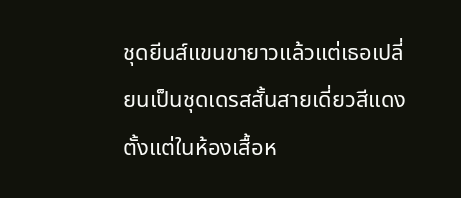ชุดยีนส์แขนขายาวแล้วแต่เธอเปลี่ยนเป็นชุดเดรสสั้นสายเดี่ยวสีแดงตั้งแต่ในห้องเสื้อห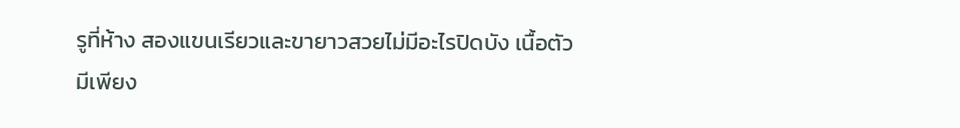รูที่ห้าง สองแขนเรียวและขายาวสวยไม่มีอะไรปิดบัง เนื้อตัวมีเพียง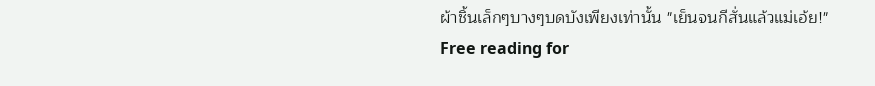ผ้าชิ้นเล็กๆบางๆบดบังเพียงเท่านั้น "เย็นจนกีสั่นแล้วแม่เอ้ย!"
Free reading for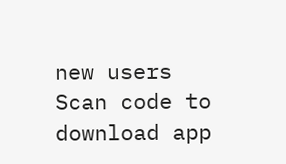new users
Scan code to download app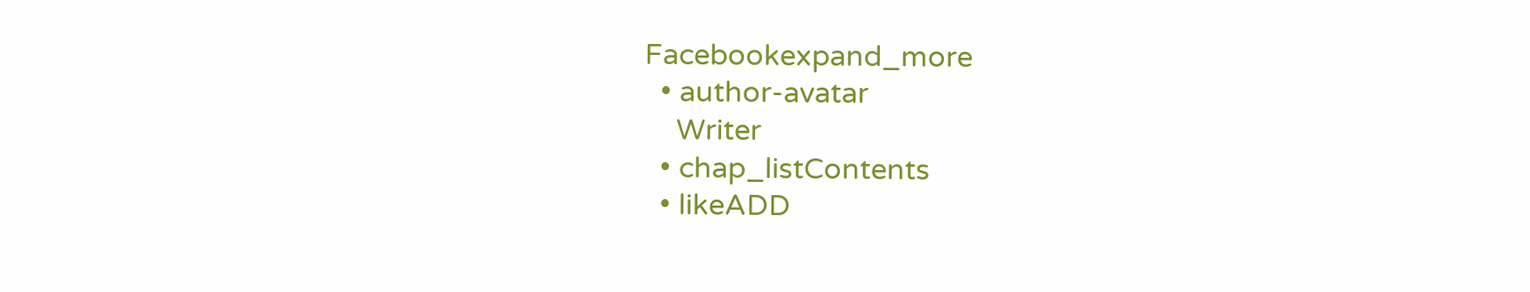Facebookexpand_more
  • author-avatar
    Writer
  • chap_listContents
  • likeADD